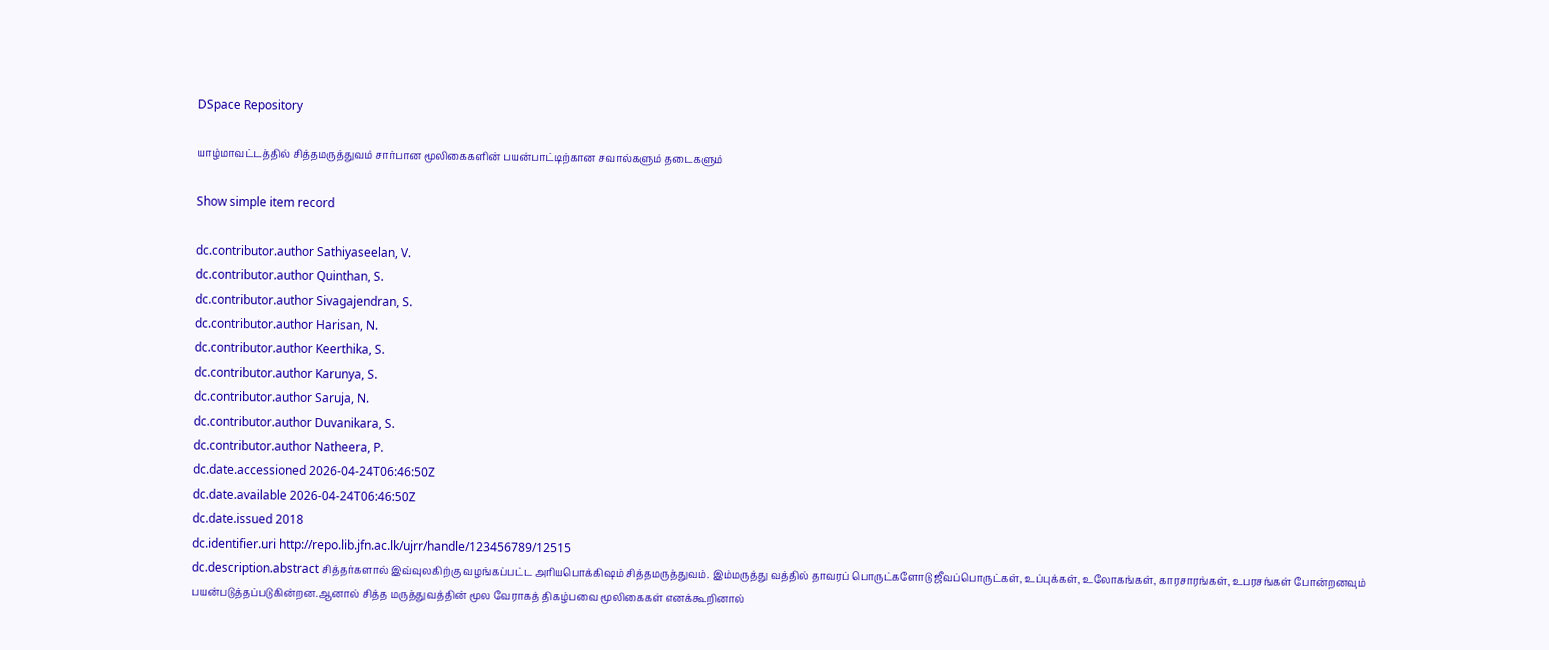DSpace Repository

யாழ்மாவட்டத்தில் சித்தமருத்துவம் சார்பான மூலிகைகளின் பயன்பாட்டிற்கான சவால்களும் தடைகளும்

Show simple item record

dc.contributor.author Sathiyaseelan, V.
dc.contributor.author Quinthan, S.
dc.contributor.author Sivagajendran, S.
dc.contributor.author Harisan, N.
dc.contributor.author Keerthika, S.
dc.contributor.author Karunya, S.
dc.contributor.author Saruja, N.
dc.contributor.author Duvanikara, S.
dc.contributor.author Natheera, P.
dc.date.accessioned 2026-04-24T06:46:50Z
dc.date.available 2026-04-24T06:46:50Z
dc.date.issued 2018
dc.identifier.uri http://repo.lib.jfn.ac.lk/ujrr/handle/123456789/12515
dc.description.abstract சித்தர்களால் இவ்வுலகிற்கு வழங்கப்பட்ட அரியபொக்கிஷம் சித்தமருத்துவம். இம்மருத்து வத்தில் தாவரப் பொருட்களோடு ஜீவப்பொருட்கள், உப்புக்கள், உலோகங்கள், காரசாரங்கள், உபரசங்கள் போன்றனவும் பயன்படுத்தப்படுகின்றன.ஆனால் சித்த மருத்துவத்தின் மூல வேராகத் திகழ்பவை மூலிகைகள் எனக்கூறினால்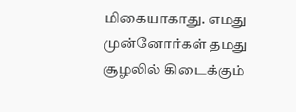மிகையாகாது. எமது முன்னோர்கள் தமது சூழலில் கிடைக்கும்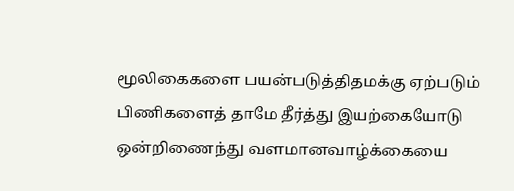மூலிகைகளை பயன்படுத்திதமக்கு ஏற்படும் பிணிகளைத் தாமே தீர்த்து இயற்கையோடு ஒன்றிணைந்து வளமானவாழ்க்கையை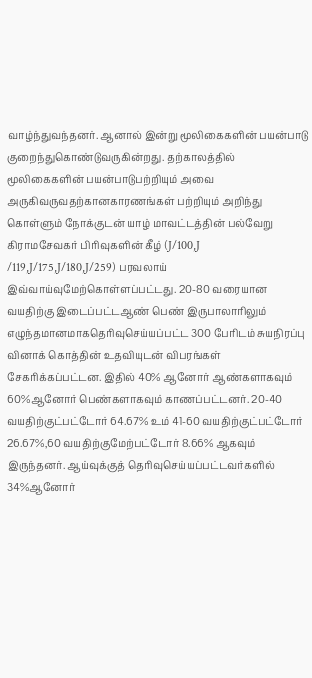வாழ்ந்துவந்தனர். ஆனால் இன்று மூலிகைகளின் பயன்பாடு குறைந்துகொண்டுவருகின்றது. தற்காலத்தில் மூலிகைகளின் பயன்பாடுபற்றியும் அவை அருகிவருவதற்கானகாரணங்கள் பற்றியும் அறிந்து கொள்ளும் நோக்குடன் யாழ் மாவட்டத்தின் பல்வேறு கிராமசேவகர் பிரிவுகளின் கீழ் (J/100,J /119,J/175,J/180,J/259) பரவலாய் இவ்வாய்வுமேற்கொள்ளப்பட்டது. 20-80 வரையான வயதிற்கு இடைப்பட்டஆண் பெண் இருபாலாரிலும் எழுந்தமானமாகதெரிவுசெய்யப்பட்ட 300 பேரிடம் சுயநிரப்பு வினாக் கொத்தின் உதவியுடன் விபரங்கள் சேகரிக்கப்பட்டன. இதில் 40% ஆனோர் ஆண்களாகவும் 60%ஆனோர் பெண்களாகவும் காணப்பட்டனர். 20-40 வயதிற்குட்பட்டோர் 64.67% உம் 41-60 வயதிற்குட்பட்டோர் 26.67%,60 வயதிற்குமேற்பட்டோர் 8.66% ஆகவும் இருந்தனர். ஆய்வுக்குத் தெரிவுசெய்யப்பட்டவர்களில் 34%ஆனோர்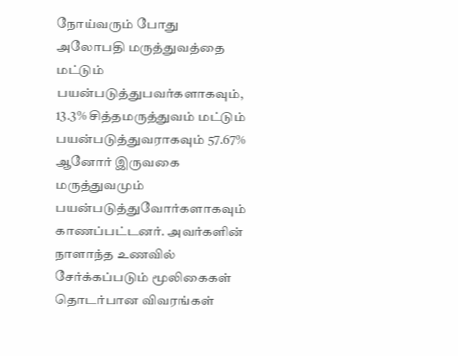நோய்வரும் போது அலோபதி மருத்துவத்தை மட்டும் பயன்படுத்துபவர்களாகவும், 13.3% சித்தமருத்துவம் மட்டும் பயன்படுத்துவராகவும் 57.67% ஆனோர் இருவகை மருத்துவமும் பயன்படுத்துவோர்களாகவும் காணப்பட்டனர். அவர்களின் நாளாந்த உணவில் சேர்க்கப்படும் மூலிகைகள் தொடர்பான விவரங்கள்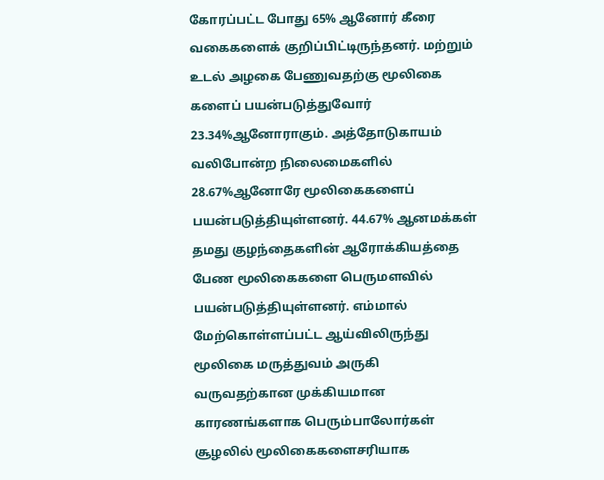கோரப்பட்ட போது 65% ஆனோர் கீரை வகைகளைக் குறிப்பிட்டிருந்தனர். மற்றும் உடல் அழகை பேணுவதற்கு மூலிகை களைப் பயன்படுத்துவோர் 23.34%ஆனோராகும். அத்தோடுகாயம் வலிபோன்ற நிலைமைகளில் 28.67%ஆனோரே மூலிகைகளைப் பயன்படுத்தியுள்ளனர். 44.67% ஆனமக்கள் தமது குழந்தைகளின் ஆரோக்கியத்தை பேண மூலிகைகளை பெருமளவில் பயன்படுத்தியுள்ளனர். எம்மால் மேற்கொள்ளப்பட்ட ஆய்விலிருந்து மூலிகை மருத்துவம் அருகி வருவதற்கான முக்கியமான காரணங்களாக பெரும்பாலோர்கள் சூழலில் மூலிகைகளைசரியாக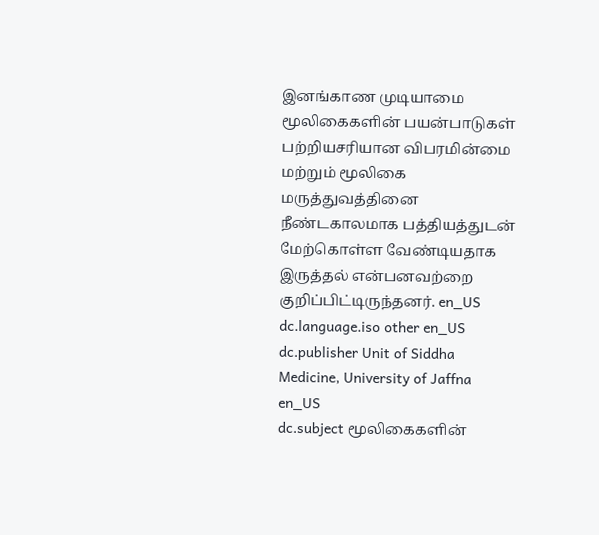இனங்காண முடியாமை மூலிகைகளின் பயன்பாடுகள் பற்றியசரியான விபரமின்மை மற்றும் மூலிகை மருத்துவத்தினை நீண்டகாலமாக பத்தியத்துடன் மேற்கொள்ள வேண்டியதாக இருத்தல் என்பனவற்றை குறிப்பிட்டிருந்தனர். en_US
dc.language.iso other en_US
dc.publisher Unit of Siddha Medicine, University of Jaffna en_US
dc.subject மூலிகைகளின்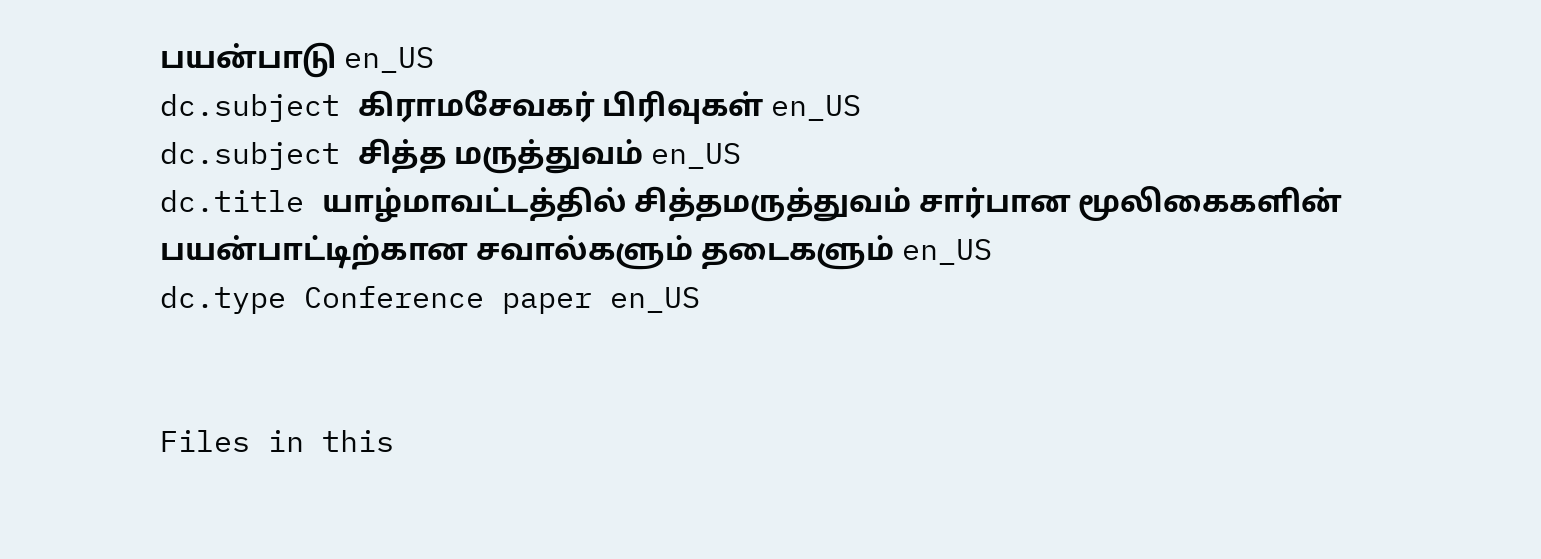பயன்பாடு en_US
dc.subject கிராமசேவகர் பிரிவுகள் en_US
dc.subject சித்த மருத்துவம் en_US
dc.title யாழ்மாவட்டத்தில் சித்தமருத்துவம் சார்பான மூலிகைகளின் பயன்பாட்டிற்கான சவால்களும் தடைகளும் en_US
dc.type Conference paper en_US


Files in this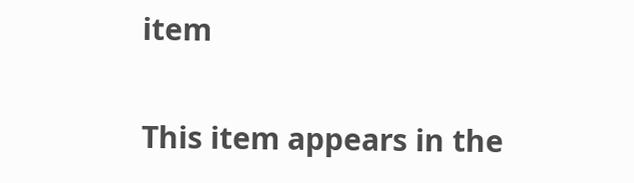item

This item appears in the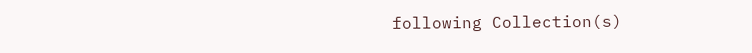following Collection(s)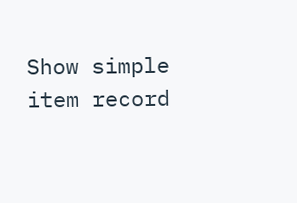Show simple item record